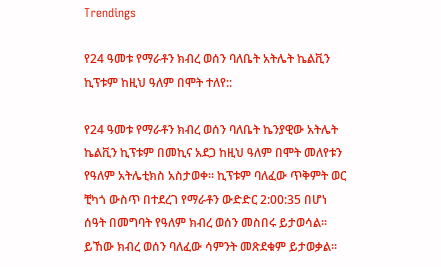Trendings

የ24 ዓመቱ የማራቶን ክብረ ወሰን ባለቤት አትሌት ኬልቪን ኪፕቱም ከዚህ ዓለም በሞት ተለየ::

የ24 ዓመቱ የማራቶን ክብረ ወሰን ባለቤት ኬንያዊው አትሌት ኬልቪን ኪፕቱም በመኪና አደጋ ከዚህ ዓለም በሞት መለየቱን የዓለም አትሌቲክስ አስታወቀ። ኪፕቱም ባለፈው ጥቅምት ወር ቺካጎ ውስጥ በተደረገ የማራቶን ውድድር 2:00:35 በሆነ ሰዓት በመግባት የዓለም ክብረ ወሰን መስበሩ ይታወሳል። ይኸው ክብረ ወሰን ባለፈው ሳምንት መጽደቁም ይታወቃል።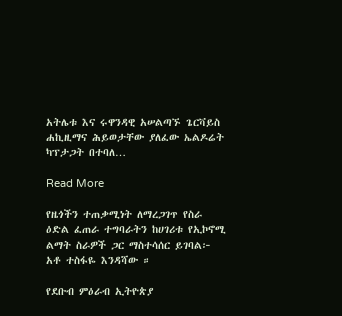አትሌቱ እና ሩዋንዳዊ አሠልጣኙ ጌርቫይስ ሐኪዚማና ሕይወታቸው ያለፈው ኤልዶሬት ካፕታጋት በተባለ…

Read More

የዜጎችን ተጠቃሚነት ለማረጋገጥ የስራ ዕድል ፈጠራ ተግባራትን ከሀገሪቱ የኢኮኖሚ ልማት ስራዎች ጋር ማስተሳሰር ይገባል፦ አቶ ተስፋዬ እንዳሻው ።

የደቡብ ምዕራብ ኢትዮጵያ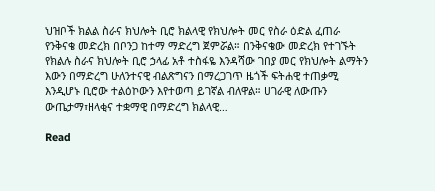ህዝቦች ክልል ስራና ክህሎት ቢሮ ክልላዊ የክህሎት መር የስራ ዕድል ፈጠራ የንቅናቄ መድረክ በቦንጋ ከተማ ማድረግ ጀምሯል። በንቅናቄው መድረክ የተገኙት የክልሉ ስራና ክህሎት ቢሮ ኃላፊ አቶ ተስፋዬ እንዳሻው ገበያ መር የክህሎት ልማትን እውን በማድረግ ሁለንተናዊ ብልጽግናን በማረጋገጥ ዜጎች ፍትሐዊ ተጠቃሚ እንዲሆኑ ቢሮው ተልዕኮውን እየተወጣ ይገኛል ብለዋል። ሀገራዊ ለውጡን ውጤታማ፣ዘላቂና ተቋማዊ በማድረግ ክልላዊ…

Read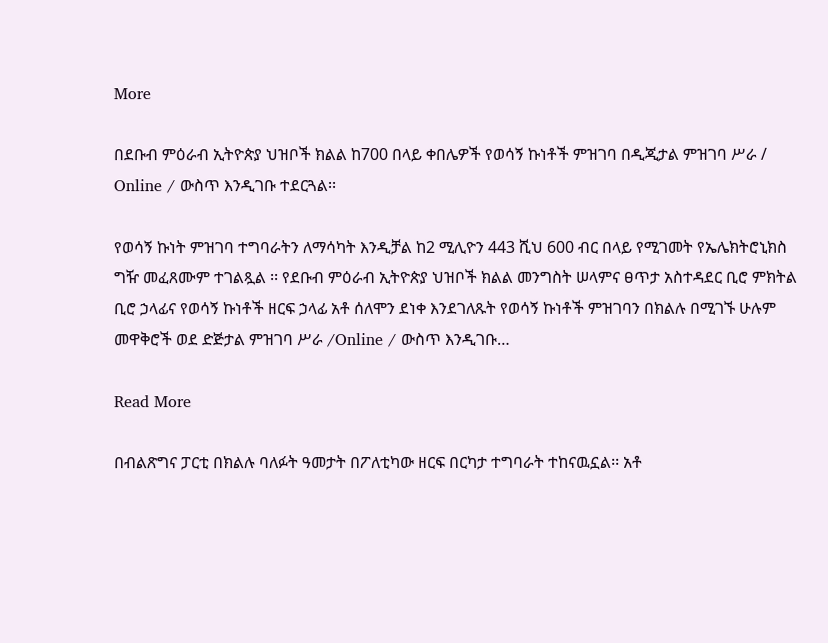More

በደቡብ ምዕራብ ኢትዮጵያ ህዝቦች ክልል ከ700 በላይ ቀበሌዎች የወሳኝ ኩነቶች ምዝገባ በዲጂታል ምዝገባ ሥራ / Online / ውስጥ እንዲገቡ ተደርጓል፡፡

የወሳኝ ኩነት ምዝገባ ተግባራትን ለማሳካት እንዲቻል ከ2 ሚሊዮን 443 ሺህ 600 ብር በላይ የሚገመት የኤሌክትሮኒክስ ግዥ መፈጸሙም ተገልጿል ፡፡ የደቡብ ምዕራብ ኢትዮጵያ ህዝቦች ክልል መንግስት ሠላምና ፀጥታ አስተዳደር ቢሮ ምክትል ቢሮ ኃላፊና የወሳኝ ኩነቶች ዘርፍ ኃላፊ አቶ ሰለሞን ደነቀ እንደገለጹት የወሳኝ ኩነቶች ምዝገባን በክልሉ በሚገኙ ሁሉም መዋቅሮች ወደ ድጅታል ምዝገባ ሥራ /Online / ውስጥ እንዲገቡ…

Read More

በብልጽግና ፓርቲ በክልሉ ባለፉት ዓመታት በፖለቲካው ዘርፍ በርካታ ተግባራት ተከናዉኗል፡፡ አቶ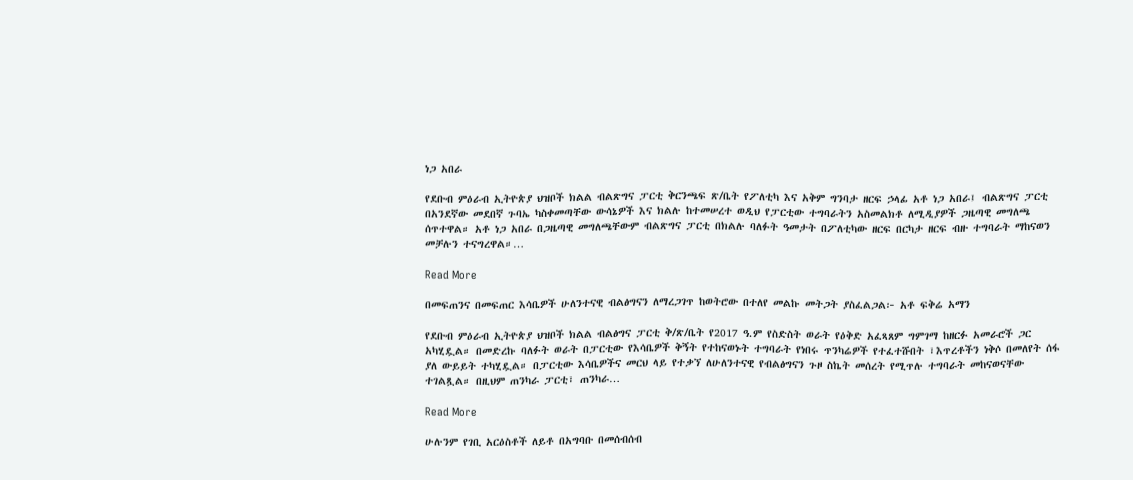ነጋ አበራ

የደቡብ ምዕራብ ኢትዮጵያ ህዝቦች ክልል ብልጽግና ፓርቲ ቅርንጫፍ ጽ/ቤት የፖለቲካ እና አቅም ግንባታ ዘርፍ ኃላፊ አቶ ነጋ አበራ፤ ብልጽግና ፓርቲ በአንደኛው መደበኛ ጉባኤ ካስቀመጣቸው ውሳኔዎች እና ክልሉ ከተመሠረተ ወዲህ የፓርቲው ተግባራትን አስመልክቶ ለሚዲያዎች ጋዜጣዊ መግለጫ ሰጥተዋል። አቶ ነጋ አበራ በጋዜጣዊ መግለጫቸውም ብልጽግና ፓርቲ በክልሉ ባለፉት ዓመታት በፖለቲካው ዘርፍ በርካታ ዘርፍ ብዙ ተግባራት ማከናወን መቻሉን ተናግረዋል።…

Read More

በመፍጠንና በመፍጠር እሳቤዎች ሁለንተናዊ ብልፅግናን ለማረጋገጥ ከወትሮው በተለየ መልኩ መትጋት ያስፈልጋል፦ አቶ ፍቅሬ አማን

የደቡብ ምዕራብ ኢትዮጵያ ህዝቦች ክልል ብልፅግና ፓርቲ ቅ/ጽ/ቤት የ2017 ዓ.ም የስድስት ወራት የዕቅድ አፈጻጸም ግምገማ ከዘርፉ አመራሮች ጋር አካሂዷል። በመድረኩ ባለፉት ወራት በፓርቲው የእሳቤዎች ቅኝት የተከናወኑት ተግባራት የነበሩ ጥንካሬዎች የተፈተሹበት ፣እጥረቶችን ነቅሶ በመለየት ሰፋ ያለ ውይይት ተካሂዷል። በፓርቲው እሳቤዎችና መርህ ላይ የተቃኘ ለሁለንተናዊ የብልፅግናን ጉዞ ስኬት መሰረት የሚጥሉ ተግባራት መከናወናቸው ተገልጿል። በዚህም ጠንካራ ፓርቲ፣ ጠንካራ…

Read More

ሁሉንም የገቢ አርዕስቶች ለይቶ በአግባቡ በመሰብሰብ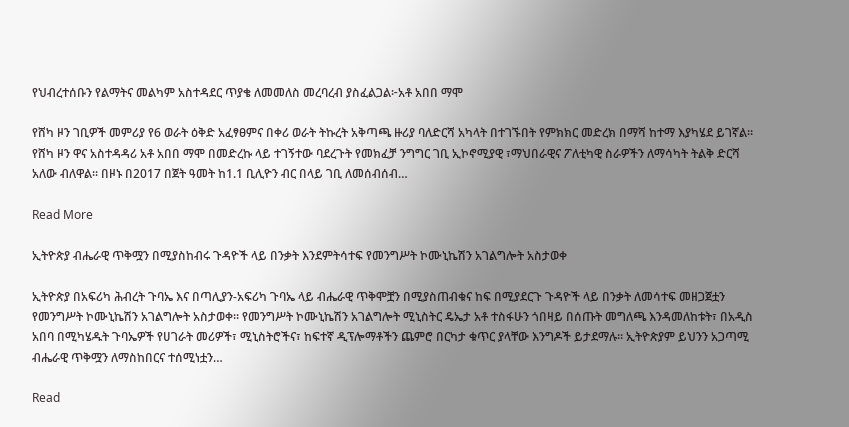የህብረተሰቡን የልማትና መልካም አስተዳደር ጥያቄ ለመመለስ መረባረብ ያስፈልጋል፦አቶ አበበ ማሞ

የሸካ ዞን ገቢዎች መምሪያ የ6 ወራት ዕቅድ አፈፃፀምና በቀሪ ወራት ትኩረት አቅጣጫ ዙሪያ ባለድርሻ አካላት በተገኙበት የምክክር መድረክ በማሻ ከተማ እያካሄደ ይገኛል። የሸካ ዞን ዋና አስተዳዳሪ አቶ አበበ ማሞ በመድረኩ ላይ ተገኝተው ባደረጉት የመክፈቻ ንግግር ገቢ ኢኮኖሚያዊ ፣ማህበራዊና ፖለቲካዊ ስራዎችን ለማሳካት ትልቅ ድርሻ አለው ብለዋል። በዞኑ በ2017 በጀት ዓመት ከ1.1 ቢሊዮን ብር በላይ ገቢ ለመሰብሰብ…

Read More

ኢትዮጵያ ብሔራዊ ጥቅሟን በሚያስከብሩ ጉዳዮች ላይ በንቃት እንደምትሳተፍ የመንግሥት ኮሙኒኬሽን አገልግሎት አስታወቀ

ኢትዮጵያ በአፍሪካ ሕብረት ጉባኤ እና በጣሊያን-አፍሪካ ጉባኤ ላይ ብሔራዊ ጥቅሞቿን በሚያስጠብቁና ከፍ በሚያደርጉ ጉዳዮች ላይ በንቃት ለመሳተፍ መዘጋጀቷን የመንግሥት ኮሙኒኬሽን አገልግሎት አስታወቀ። የመንግሥት ኮሙኒኬሽን አገልግሎት ሚኒስትር ዴኤታ አቶ ተስፋሁን ጎበዛይ በሰጡት መግለጫ እንዳመለከቱት፣ በአዲስ አበባ በሚካሄዱት ጉባኤዎች የሀገራት መሪዎች፣ ሚኒስትሮችና፣ ከፍተኛ ዲፕሎማቶችን ጨምሮ በርካታ ቁጥር ያላቸው እንግዶች ይታደማሉ። ኢትዮጵያም ይህንን አጋጣሚ ብሔራዊ ጥቅሟን ለማስከበርና ተሰሚነቷን…

Read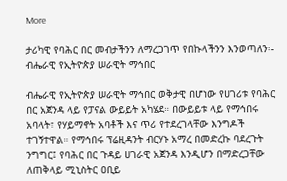More

ታሪካዊ የባሕር በር መብታችንን ለማረጋገጥ የበኩላችንን እንወጣለን፡- ብሔራዊ የኢትዮጵያ ሠራዊት ማኅበር

ብሔራዊ የኢትዮጵያ ሠራዊት ማኅበር ወቅታዊ በሆነው የሀገሪቱ የባሕር በር አጀንዳ ላይ የፓናል ውይይት አካሄደ። በውይይቱ ላይ የማኅበሩ አባላት፣ የሃይማኖት አባቶች እና ጥሪ የተደረገላቸው እንግዶች ተገኝተዋል። የማኅበሩ ፕሬዚዳንት ብርሃኑ አማረ በመድረኩ ባደረጉት ንግግር፤ የባሕር በር ጉዳይ ሀገራዊ አጀንዳ እንዲሆን በማድረጋቸው ለጠቅላይ ሚኒስትር ዐቢይ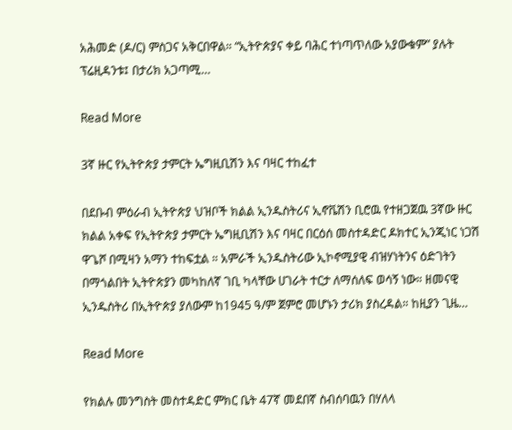አሕመድ (ዶ/ር) ምስጋና አቅርበዋል። “ኢትዮጵያና ቀይ ባሕር ተነጣጥለው አያውቁም” ያሉት ፕሬዚዳንቱ፤ በታሪክ አጋጣሚ…

Read More

3ኛ ዙር የኢትዮጵያ ታምርት ኤግዚቢሽን እና ባዛር ተከፈተ

በደቡብ ምዕራብ ኢትዮጵያ ህዝቦች ክልል ኢንዱስትሪና ኢኖቬሽን ቢሮዉ የተዘጋጀዉ 3ኛው ዙር ክልል አቀፍ የኢትዮጵያ ታምርት ኤግዚቢሽን እና ባዛር በርዕሰ መስተዳድር ዶክተር ኢንጂነር ነጋሽ ዋጌሾ በሚዛን አማን ተከፍቷል ። አምራች ኢንዱስትሪው ኢኮኖሚያዊ ብዝሃነትንና ዕድገትን በማጎልበት ኢትዮጵያን መካከለኛ ገቢ ካላቸው ሀገራት ተርታ ለማሰለፍ ወሳኝ ነው። ዘመናዊ ኢንዱስትሪ በኢትዮጵያ ያለውም ከ1945 ዓ/ም ጀምሮ መሆኑን ታሪክ ያስረዳል። ከዚያን ጊዜ…

Read More

የክልሉ መንግስት መስተዳድር ምክር ቤት 47ኛ መደበኛ ስብሰባዉን በሃለላ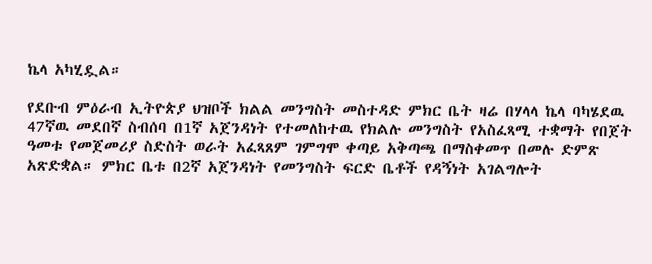ኬላ አካሂዷል።

የደቡብ ምዕራብ ኢትዮጵያ ህዝቦች ክልል መንግስት መስተዳድ ምክር ቤት ዛሬ በሃላላ ኬላ ባካሄደዉ 47ኛዉ መደበኛ ስብሰባ በ1ኛ አጀንዳነት የተመለከተዉ የክልሉ መንግስት የአስፈጻሚ ተቋማት የበጀት ዓመቱ የመጀመሪያ ስድስት ወራት አፈጻጸም ገምግሞ ቀጣይ አቅጣጫ በማስቀመጥ በመሉ ድምጽ አጽድቋል። ምክር ቤቱ በ2ኛ አጀንዳነት የመንግስት ፍርድ ቤቶች የዳኝነት አገልግሎት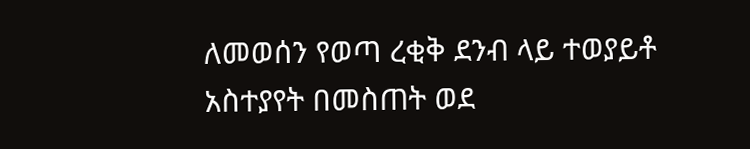ለመወሰን የወጣ ረቂቅ ደንብ ላይ ተወያይቶ አስተያየት በመስጠት ወደ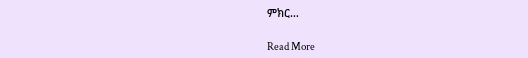ምክር…

Read More